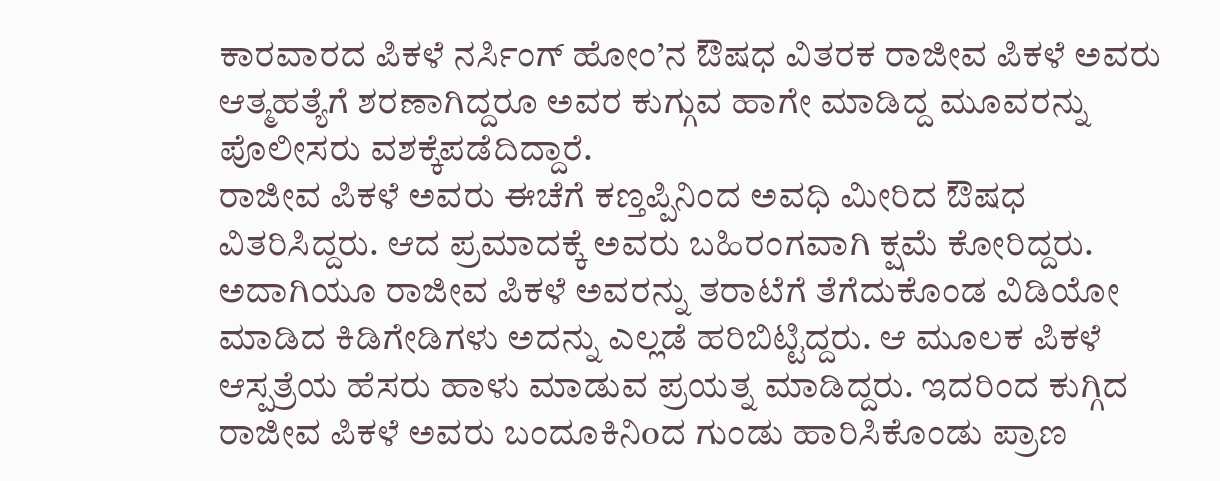ಕಾರವಾರದ ಪಿಕಳೆ ನರ್ಸಿಂಗ್ ಹೋಂ’ನ ಔಷಧ ವಿತರಕ ರಾಜೀವ ಪಿಕಳೆ ಅವರು ಆತ್ಮಹತ್ಯೆಗೆ ಶರಣಾಗಿದ್ದರೂ ಅವರ ಕುಗ್ಗುವ ಹಾಗೇ ಮಾಡಿದ್ದ ಮೂವರನ್ನು ಪೊಲೀಸರು ವಶಕ್ಕೆಪಡೆದಿದ್ದಾರೆ.
ರಾಜೀವ ಪಿಕಳೆ ಅವರು ಈಚೆಗೆ ಕಣ್ತಪ್ಪಿನಿಂದ ಅವಧಿ ಮೀರಿದ ಔಷಧ ವಿತರಿಸಿದ್ದರು. ಆದ ಪ್ರಮಾದಕ್ಕೆ ಅವರು ಬಹಿರಂಗವಾಗಿ ಕ್ಷಮೆ ಕೋರಿದ್ದರು. ಅದಾಗಿಯೂ ರಾಜೀವ ಪಿಕಳೆ ಅವರನ್ನು ತರಾಟೆಗೆ ತೆಗೆದುಕೊಂಡ ವಿಡಿಯೋ ಮಾಡಿದ ಕಿಡಿಗೇಡಿಗಳು ಅದನ್ನು ಎಲ್ಲಡೆ ಹರಿಬಿಟ್ಟಿದ್ದರು. ಆ ಮೂಲಕ ಪಿಕಳೆ ಆಸ್ಪತ್ರೆಯ ಹೆಸರು ಹಾಳು ಮಾಡುವ ಪ್ರಯತ್ನ ಮಾಡಿದ್ದರು. ಇದರಿಂದ ಕುಗ್ಗಿದ ರಾಜೀವ ಪಿಕಳೆ ಅವರು ಬಂದೂಕಿನಿoದ ಗುಂಡು ಹಾರಿಸಿಕೊಂಡು ಪ್ರಾಣ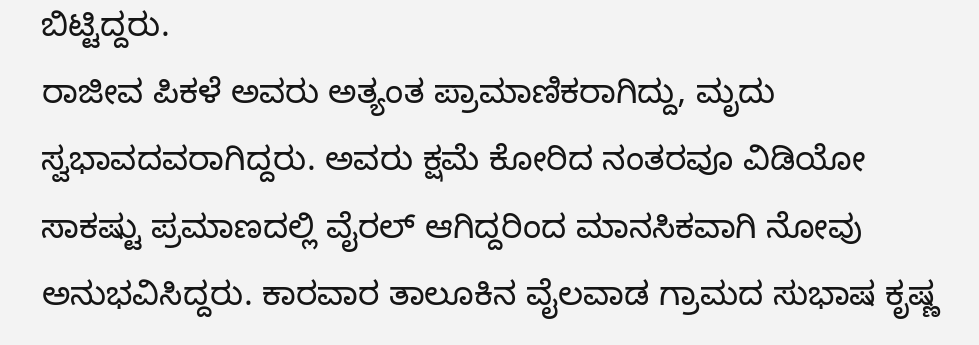ಬಿಟ್ಟಿದ್ದರು.
ರಾಜೀವ ಪಿಕಳೆ ಅವರು ಅತ್ಯಂತ ಪ್ರಾಮಾಣಿಕರಾಗಿದ್ದು, ಮೃದು ಸ್ವಭಾವದವರಾಗಿದ್ದರು. ಅವರು ಕ್ಷಮೆ ಕೋರಿದ ನಂತರವೂ ವಿಡಿಯೋ ಸಾಕಷ್ಟು ಪ್ರಮಾಣದಲ್ಲಿ ವೈರಲ್ ಆಗಿದ್ದರಿಂದ ಮಾನಸಿಕವಾಗಿ ನೋವು ಅನುಭವಿಸಿದ್ದರು. ಕಾರವಾರ ತಾಲೂಕಿನ ವೈಲವಾಡ ಗ್ರಾಮದ ಸುಭಾಷ ಕೃಷ್ಣ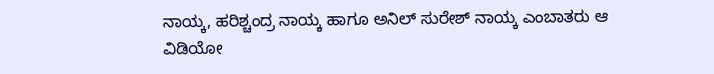ನಾಯ್ಕ, ಹರಿಶ್ಚಂದ್ರ ನಾಯ್ಕ ಹಾಗೂ ಅನಿಲ್ ಸುರೇಶ್ ನಾಯ್ಕ ಎಂಬಾತರು ಆ ವಿಡಿಯೋ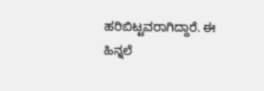ಹರಿಬಿಟ್ಟವರಾಗಿದ್ದಾರೆ. ಈ ಹಿನ್ನಲೆ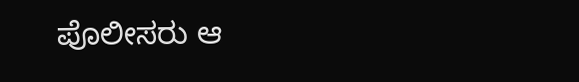ಪೊಲೀಸರು ಆ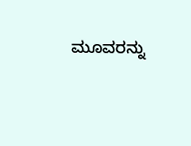ಮೂವರನ್ನು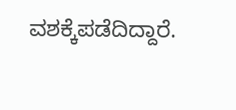ವಶಕ್ಕೆಪಡೆದಿದ್ದಾರೆ.